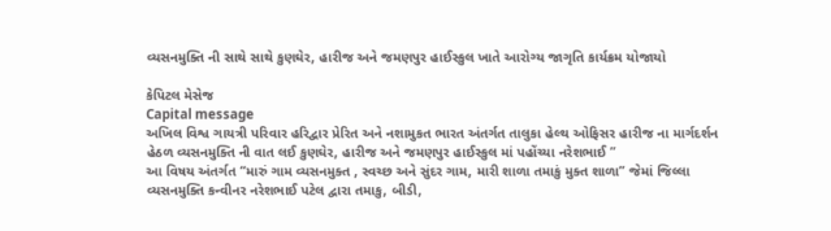વ્યસનમુક્તિ ની સાથે સાથે કુણઘેર, હારીજ અને જમણપુર હાઈસ્કુલ ખાતે આરોગ્ય જાગૃતિ કાર્યક્રમ યોજાયો

કેપિટલ મેસેજ
Capital message
અખિલ વિશ્વ ગાયત્રી પરિવાર હરિદ્વાર પ્રેરિત અને નશામુકત ભારત અંતર્ગત તાલુકા હેલ્થ ઓફિસર હારીજ ના માર્ગદર્શન હેઠળ વ્યસનમુક્તિ ની વાત લઈ કુણઘેર, હારીજ અને જમણપુર હાઈસ્કુલ માં પહોંચ્યા નરેશભાઈ ”
આ વિષય અંતર્ગત “મારું ગામ વ્યસનમુક્ત , સ્વચ્છ અને સુંદર ગામ, મારી શાળા તમાકું મુક્ત શાળા” જેમાં જિલ્લા વ્યસનમુક્તિ કન્વીનર નરેશભાઈ પટેલ દ્વારા તમાકુ, બીડી,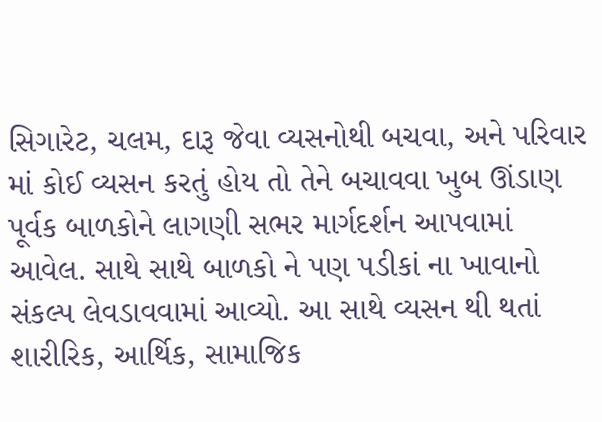સિગારેટ, ચલમ, દારૂ જેવા વ્યસનોથી બચવા, અને પરિવાર માં કોઈ વ્યસન કરતું હોય તો તેને બચાવવા ખુબ ઊંડાણ પૂર્વક બાળકોને લાગણી સભર માર્ગદર્શન આપવામાં આવેલ. સાથે સાથે બાળકો ને પણ પડીકાં ના ખાવાનો સંકલ્પ લેવડાવવામાં આવ્યો. આ સાથે વ્યસન થી થતાં શારીરિક, આર્થિક, સામાજિક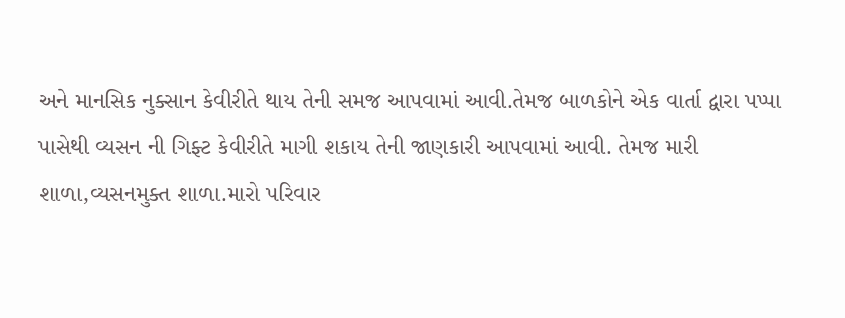અને માનસિક નુક્સાન કેવીરીતે થાય તેની સમજ આપવામાં આવી.તેમજ બાળકોને એક વાર્તા દ્વારા પપ્પા પાસેથી વ્યસન ની ગિફ્ટ કેવીરીતે માગી શકાય તેની જાણકારી આપવામાં આવી. તેમજ મારી શાળા,વ્યસનમુક્ત શાળા.મારો પરિવાર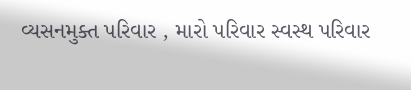વ્યસનમુક્ત પરિવાર , મારો પરિવાર સ્વસ્થ પરિવાર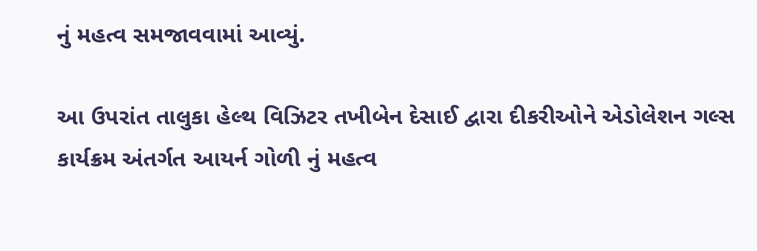નું મહત્વ સમજાવવામાં આવ્યું.

આ ઉપરાંત તાલુકા હેલ્થ વિઝિટર તખીબેન દેસાઈ દ્વારા દીકરીઓને એડોલેશન ગલ્સ કાર્યક્રમ અંતર્ગત આયર્ન ગોળી નું મહત્વ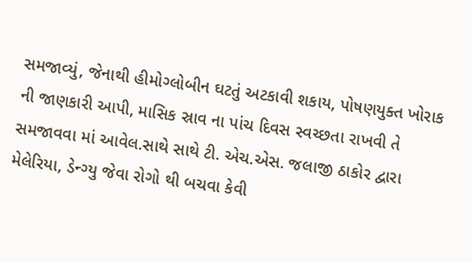સમજાવ્યું, જેનાથી હીમોગ્લોબીન ઘટતું અટકાવી શકાય, પોષણયુક્ત ખોરાક ની જાણકારી આપી, માસિક સ્રાવ ના પાંચ દિવસ સ્વચ્છતા રાખવી તે સમજાવવા માં આવેલ.સાથે સાથે ટી. એચ.એસ. જલાજી ઠાકોર દ્વારા મેલેરિયા, ડેન્ગ્યુ જેવા રોગો થી બચવા કેવી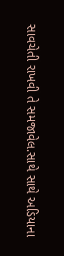સાવચેતી રાખવી તે સમજાવેલ.સાથે સાથે અડિયાના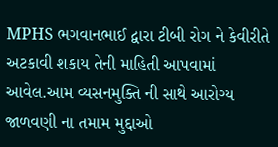MPHS ભગવાનભાઈ દ્વારા ટીબી રોગ ને કેવીરીતે અટકાવી શકાય તેની માહિતી આપવામાં આવેલ.આમ વ્યસનમુક્તિ ની સાથે આરોગ્ય જાળવણી ના તમામ મુદ્દાઓ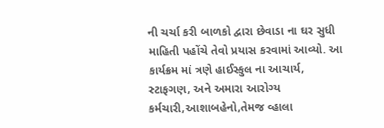ની ચર્ચા કરી બાળકો દ્વારા છેવાડા ના ઘર સુધી માહિતી પહોંચે તેવો પ્રયાસ કરવામાં આવ્યો. આ કાર્યક્રમ માં ત્રણે હાઈસ્કુલ ના આચાર્ય, સ્ટાફગણ, અને અમારા આરોગ્ય કર્મચારી,આશાબહેનો,તેમજ વ્હાલા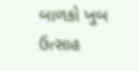બાળકો ખુબ ઉત્સાહ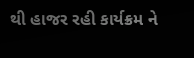થી હાજર રહી કાર્યક્રમ ને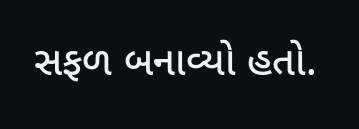સફળ બનાવ્યો હતો.